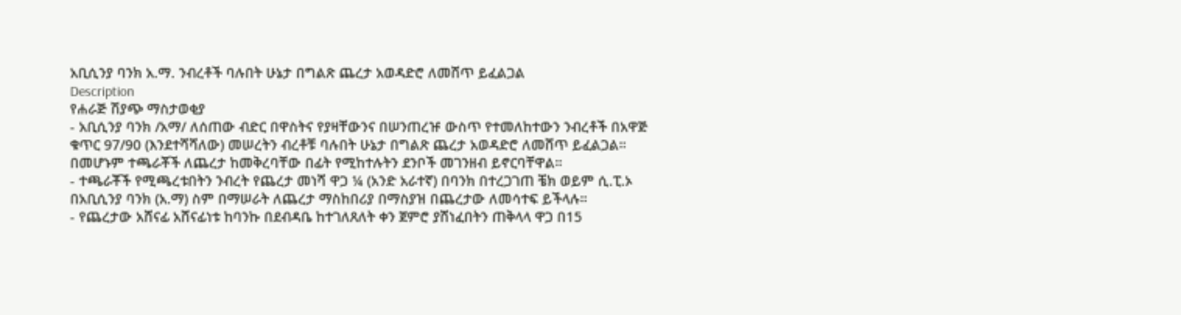አቢሲንያ ባንክ አ.ማ. ንብረቶች ባሉበት ሁኔታ በግልጽ ጨረታ አወዳድሮ ለመሸጥ ይፈልጋል
Description
የሐራጅ ሽያጭ ማስታወቂያ
- አቢሲንያ ባንክ /አማ/ ለሰጠው ብድር በዋስትና የያዛቸውንና በሠንጠረዡ ውስጥ የተመለከተውን ንብረቶች በአዋጅ ቁጥር 97/90 (እንደተሻሻለው) መሠረትን ብረቶቹ ባሉበት ሁኔታ በግልጽ ጨረታ አወዳድሮ ለመሸጥ ይፈልጋል። በመሆኑም ተጫራቾች ለጨረታ ከመቅረባቸው በፊት የሚከተሉትን ደንቦች መገንዘብ ይኖርባቸዋል።
- ተጫራቾች የሚጫረቱበትን ንብረት የጨረታ መነሻ ዋጋ ¼ (አንድ አራተኛ) በባንክ በተረጋገጠ ቼክ ወይም ሲ.ፒ.ኦ በአቢሲንያ ባንክ (አ.ማ) ስም በማሠራት ለጨረታ ማስከበሪያ በማስያዝ በጨረታው ለመሳተፍ ይችላሉ።
- የጨረታው አሸናፊ አሸናፊነቱ ከባንኩ በደብዳቤ ከተገለጸለት ቀን ጀምሮ ያሸነፈበትን ጠቅላላ ዋጋ በ15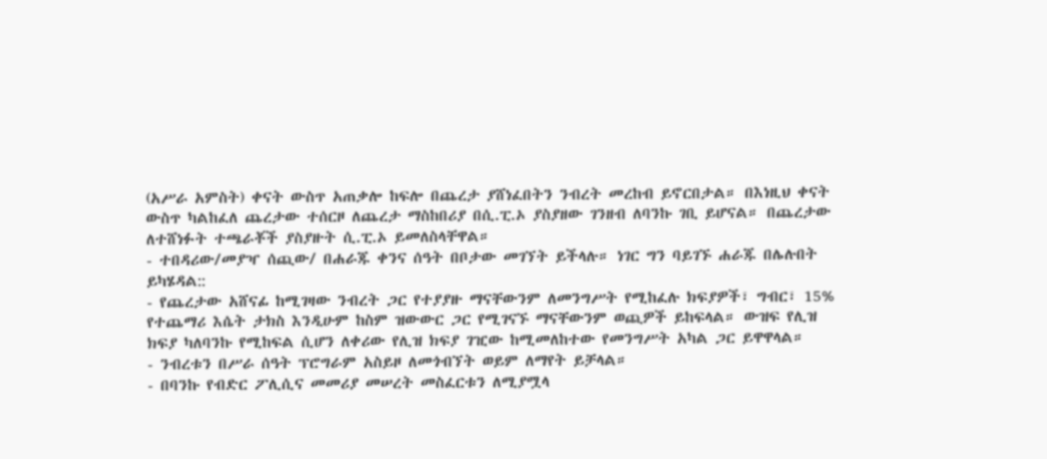(አሥራ አምስት) ቀናት ውስጥ አጠቃሎ ከፍሎ በጨረታ ያሸነፈበትን ንብረት መረከብ ይኖርበታል። በእነዚህ ቀናት ውስጥ ካልከፈለ ጨረታው ተሰርዞ ለጨረታ ማስከበሪያ በሲ.ፒ.ኦ ያስያዘው ገንዘብ ለባንኩ ገቢ ይሆናል። በጨረታው ለተሸነፉት ተጫራቾች ያስያዙት ሲ.ፒ.ኦ ይመለስላቸዋል።
- ተበዳሪው/መያዣ ሰጪው/ በሐራጁ ቀንና ሰዓት በቦታው መገኘት ይችላሉ። ነገር ግን ባይገኙ ሐራጁ በሌሉበት ይካሄዳል::
- የጨረታው አሸናፊ ከሚገዛው ንብረት ጋር የተያያዙ ማናቸውንም ለመንግሥት የሚከፈሉ ክፍያዎች፣ ግብር፣ 15% የተጨማሪ እሴት ታክስ እንዲሁም ከስም ዝውውር ጋር የሚገናኙ ማናቸውንም ወጪዎች ይከፍላል። ውዝፍ የሊዝ ክፍያ ካለባንኩ የሚከፍል ሲሆን ለቀሪው የሊዝ ክፍያ ገዢው ከሚመለከተው የመንግሥት አካል ጋር ይዋዋላል።
- ንብረቱን በሥራ ሰዓት ፕሮግራም አስይዞ ለመጎብኘት ወይም ለማየት ይቻላል።
- በባንኩ የብድር ፖሊሲና መመሪያ መሠረት መስፈርቱን ለሚያሟላ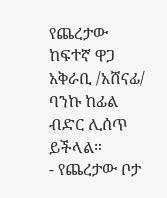የጨረታው ከፍተኛ ዋጋ አቅራቢ /አሸናፊ/ ባንኩ ከፊል ብድር ሊሰጥ ይችላል።
- የጨረታው ቦታ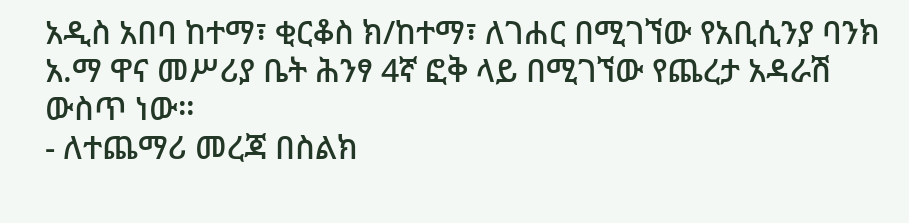አዲስ አበባ ከተማ፣ ቂርቆስ ክ/ከተማ፣ ለገሐር በሚገኘው የአቢሲንያ ባንክ አ.ማ ዋና መሥሪያ ቤት ሕንፃ 4ኛ ፎቅ ላይ በሚገኘው የጨረታ አዳራሽ ውስጥ ነው።
- ለተጨማሪ መረጃ በስልክ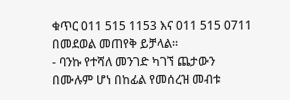ቁጥር 011 515 1153 እና 011 515 0711 በመደወል መጠየቅ ይቻላል።
- ባንኩ የተሻለ መንገድ ካገኘ ጨታውን በሙሉም ሆነ በከፊል የመሰረዝ መብቱ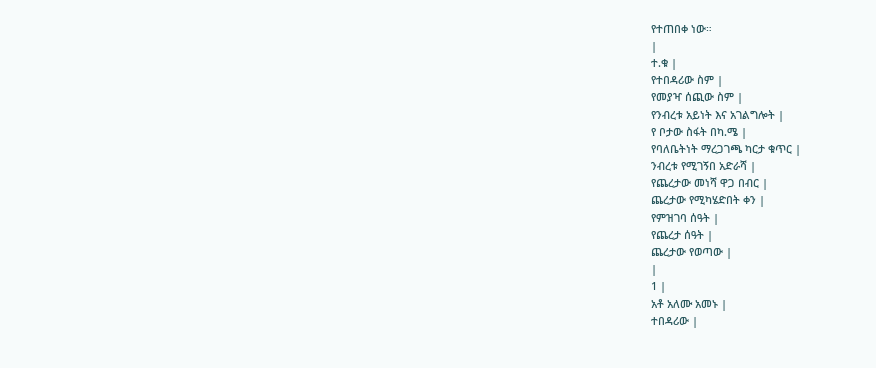የተጠበቀ ነው።
|
ተ.ቁ |
የተበዳሪው ስም |
የመያዣ ሰጪው ስም |
የንብረቱ አይነት እና አገልግሎት |
የ ቦታው ስፋት በካ.ሜ |
የባለቤትነት ማረጋገጫ ካርታ ቁጥር |
ንብረቱ የሚገኝበ አድራሻ |
የጨረታው መነሻ ዋጋ በብር |
ጨረታው የሚካሄድበት ቀን |
የምዝገባ ሰዓት |
የጨረታ ሰዓት |
ጨረታው የወጣው |
|
1 |
አቶ አለሙ አመኑ |
ተበዳሪው |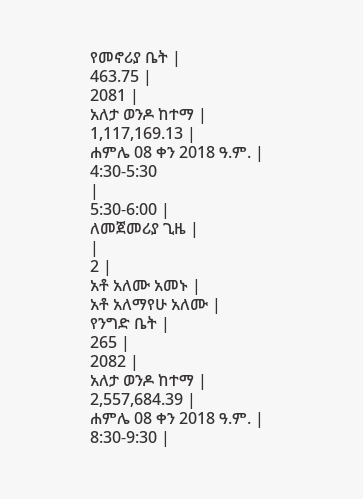የመኖሪያ ቤት |
463.75 |
2081 |
አለታ ወንዶ ከተማ |
1,117,169.13 |
ሐምሌ 08 ቀን 2018 ዓ.ም. |
4:30-5:30
|
5:30-6:00 |
ለመጀመሪያ ጊዜ |
|
2 |
አቶ አለሙ አመኑ |
አቶ አለማየሁ አለሙ |
የንግድ ቤት |
265 |
2082 |
አለታ ወንዶ ከተማ |
2,557,684.39 |
ሐምሌ 08 ቀን 2018 ዓ.ም. |
8:30-9:30 |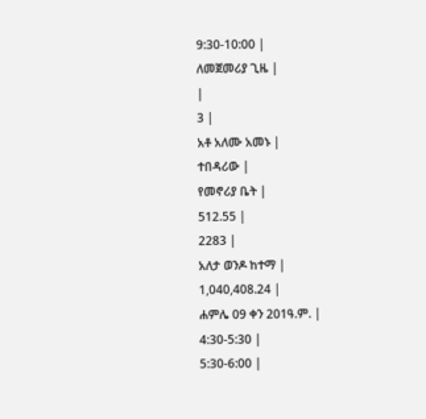9:30-10:00 |
ለመጀመሪያ ጊዜ |
|
3 |
አቶ አለሙ አመኑ |
ተበዳሪው |
የመኖሪያ ቤት |
512.55 |
2283 |
አለታ ወንዶ ከተማ |
1,040,408.24 |
ሐምሌ 09 ቀን 201ዓ.ም. |
4:30-5:30 |
5:30-6:00 |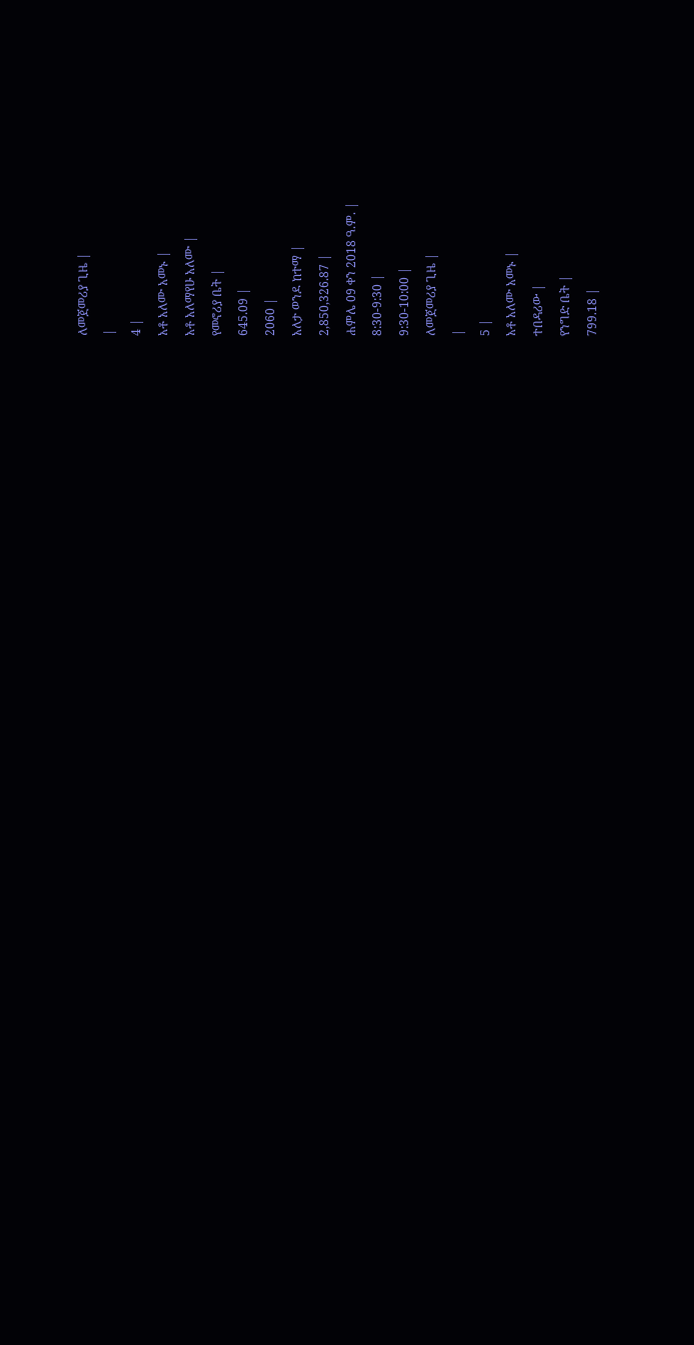ለመጀመሪያ ጊዜ |
|
4 |
አቶ አለሙ አመኑ |
አቶ አለማየሁ አለሙ |
የመኖሪያ ቤት |
645.09 |
2060 |
አለታ ወንዶ ከተማ |
2,850,326.87 |
ሐምሌ 09 ቀን 2018 ዓ.ም. |
8:30-9:30 |
9:30-10:00 |
ለመጀመሪያ ጊዜ |
|
5 |
አቶ አለሙ አመኑ |
ተበዳሪው |
የንግድ ቤት |
799.18 |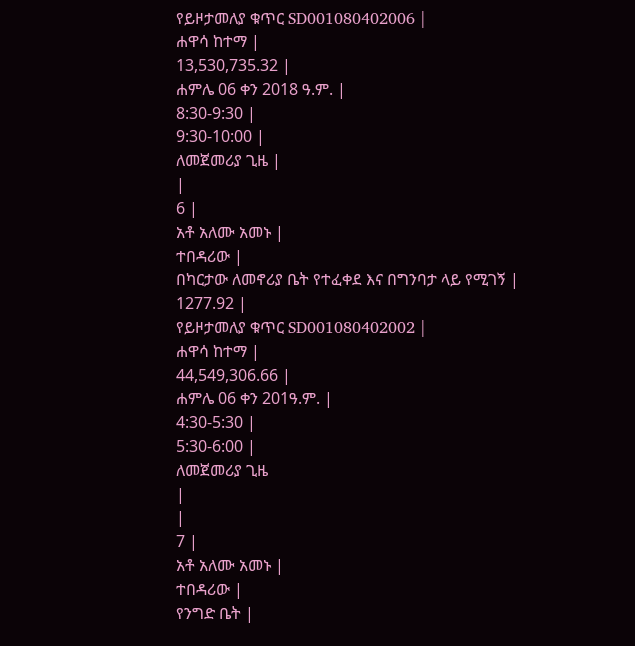የይዞታመለያ ቁጥር SD001080402006 |
ሐዋሳ ከተማ |
13,530,735.32 |
ሐምሌ 06 ቀን 2018 ዓ.ም. |
8:30-9:30 |
9:30-10:00 |
ለመጀመሪያ ጊዜ |
|
6 |
አቶ አለሙ አመኑ |
ተበዳሪው |
በካርታው ለመኖሪያ ቤት የተፈቀደ እና በግንባታ ላይ የሚገኝ |
1277.92 |
የይዞታመለያ ቁጥር SD001080402002 |
ሐዋሳ ከተማ |
44,549,306.66 |
ሐምሌ 06 ቀን 201ዓ.ም. |
4:30-5:30 |
5:30-6:00 |
ለመጀመሪያ ጊዜ
|
|
7 |
አቶ አለሙ አመኑ |
ተበዳሪው |
የንግድ ቤት |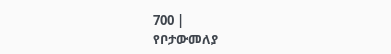700 |
የቦታውመለያ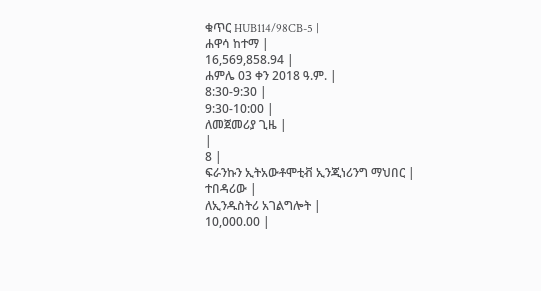ቁጥር HUB114/98CB-5 |
ሐዋሳ ከተማ |
16,569,858.94 |
ሐምሌ 03 ቀን 2018 ዓ.ም. |
8:30-9:30 |
9:30-10:00 |
ለመጀመሪያ ጊዜ |
|
8 |
ፍራንኩን ኢትአውቶሞቲቭ ኢንጂነሪንግ ማህበር |
ተበዳሪው |
ለኢንዱስትሪ አገልግሎት |
10,000.00 |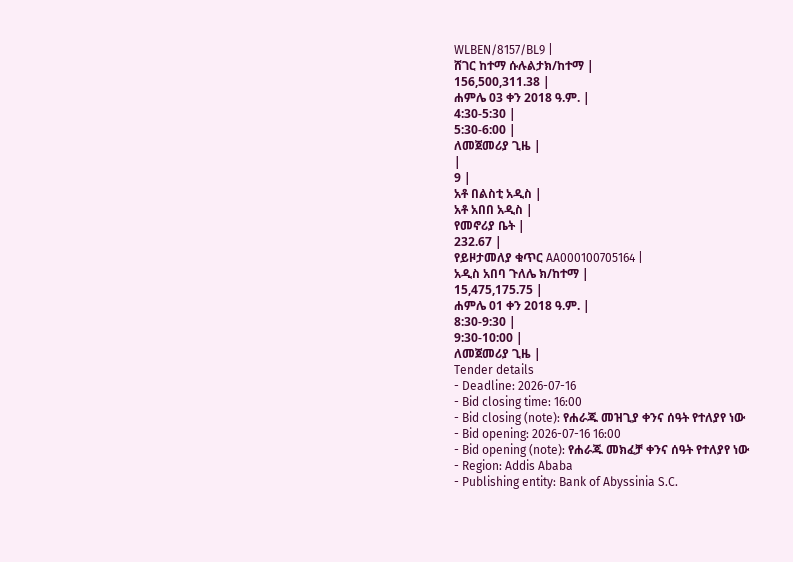WLBEN/8157/BL9 |
ሸገር ከተማ ሱሉልታክ/ከተማ |
156,500,311.38 |
ሐምሌ 03 ቀን 2018 ዓ.ም. |
4:30-5:30 |
5:30-6:00 |
ለመጀመሪያ ጊዜ |
|
9 |
አቶ በልስቲ አዲስ |
አቶ አበበ አዲስ |
የመኖሪያ ቤት |
232.67 |
የይዞታመለያ ቁጥር AA000100705164 |
አዲስ አበባ ጉለሌ ክ/ከተማ |
15,475,175.75 |
ሐምሌ 01 ቀን 2018 ዓ.ም. |
8:30-9:30 |
9:30-10:00 |
ለመጀመሪያ ጊዜ |
Tender details
- Deadline: 2026-07-16
- Bid closing time: 16:00
- Bid closing (note): የሐራጁ መዝጊያ ቀንና ሰዓት የተለያየ ነው
- Bid opening: 2026-07-16 16:00
- Bid opening (note): የሐራጁ መክፈቻ ቀንና ሰዓት የተለያየ ነው
- Region: Addis Ababa
- Publishing entity: Bank of Abyssinia S.C.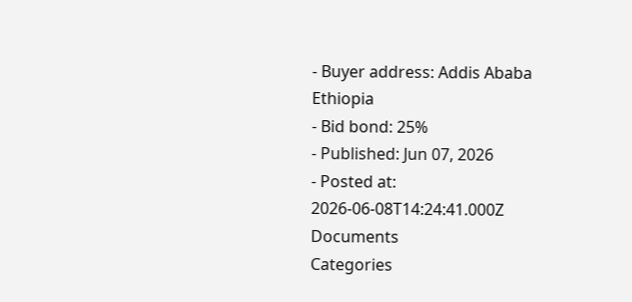- Buyer address: Addis Ababa Ethiopia
- Bid bond: 25%
- Published: Jun 07, 2026
- Posted at: 2026-06-08T14:24:41.000Z
Documents
Categories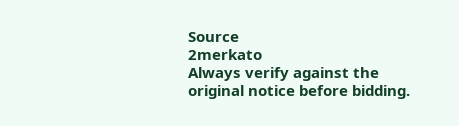Source
2merkato
Always verify against the original notice before bidding.